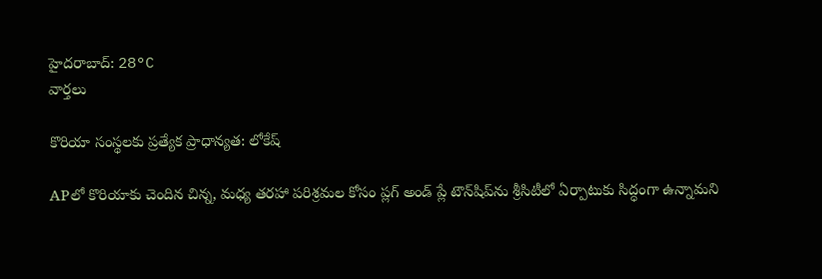హైదరాబాద్: 28°C
వార్తలు

కొరియా సంస్థలకు ప్రత్యేక ప్రాధాన్యత: లోకేష్

APలో కొరియాకు చెందిన చిన్న, మధ్య తరహా పరిశ్రమల కోసం ప్లగ్‌ అండ్‌ ప్లే టౌన్‌షిప్‌ను శ్రీసిటీలో ఏర్పాటుకు సిద్ధంగా ఉన్నామని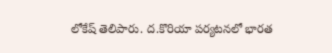లోకేష్ తెలిపారు. ద.కొరియా పర్యటనలో భారత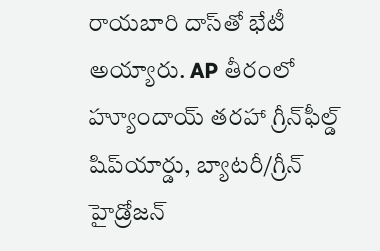రాయబారి దాస్‌తో భేటీ అయ్యారు. AP తీరంలో హ్యూందాయ్‌ తరహా గ్రీన్‌ఫీల్డ్‌ షిప్‌యార్డు, బ్యాటరీ/గ్రీన్‌ హైడ్రోజన్‌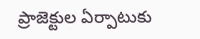ప్రాజెక్టుల ఏర్పాటుకు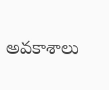అవకాశాలు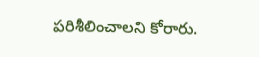పరిశీలించాలని కోరారు.